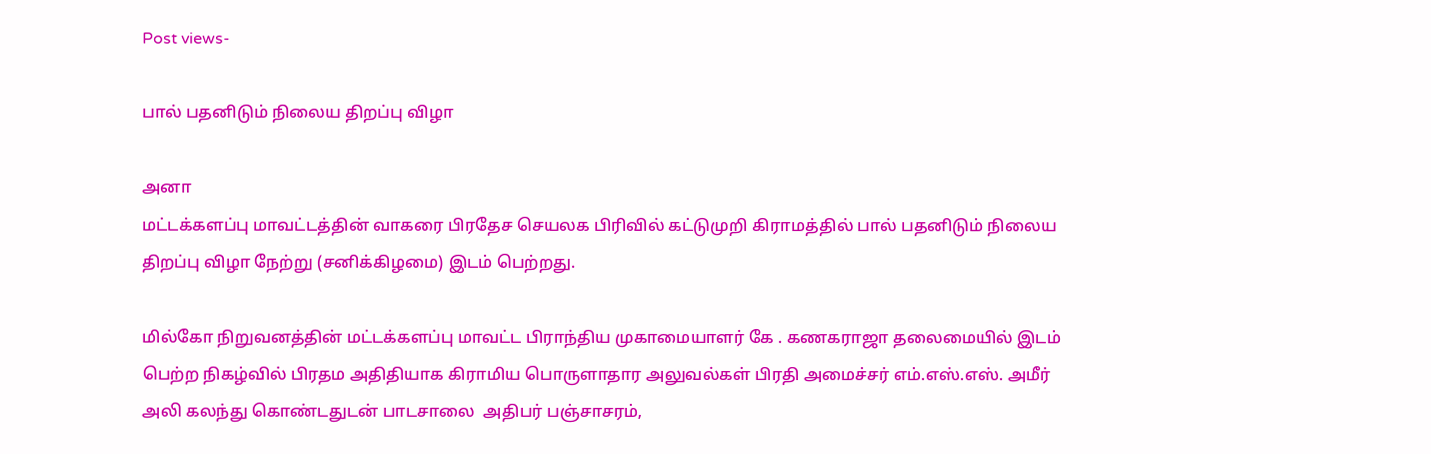Post views-

பால் பதனிடும் நிலைய திறப்பு விழா

அனா
மட்டக்களப்பு மாவட்டத்தின் வாகரை பிரதேச செயலக பிரிவில் கட்டுமுறி கிராமத்தில் பால் பதனிடும் நிலைய திறப்பு விழா நேற்று (சனிக்கிழமை) இடம் பெற்றது.

மில்கோ நிறுவனத்தின் மட்டக்களப்பு மாவட்ட பிராந்திய முகாமையாளர் கே . கணகராஜா தலைமையில் இடம் பெற்ற நிகழ்வில் பிரதம அதிதியாக கிராமிய பொருளாதார அலுவல்கள் பிரதி அமைச்சர் எம்.எஸ்.எஸ். அமீர் அலி கலந்து கொண்டதுடன் பாடசாலை  அதிபர் பஞ்சாசரம்,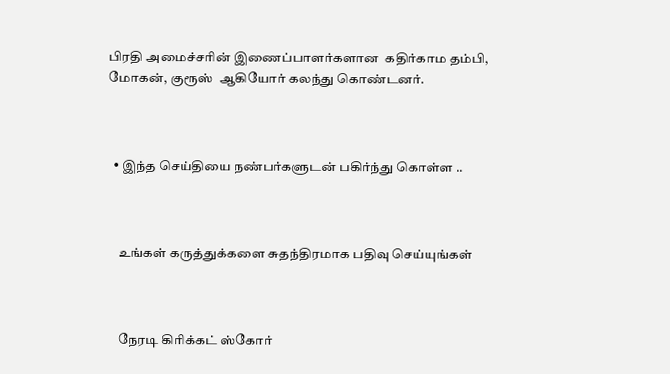பிரதி அமைச்சரின் இணைப்பாளர்களான  கதிர்காம தம்பி, மோகன், குரூஸ்  ஆகியோர் கலந்து கொண்டனர்.



  • இந்த செய்தியை நண்பர்களுடன் பகிர்ந்து கொள்ள ..



    உங்கள் கருத்துக்களை சுதந்திரமாக பதிவு செய்யுங்கள்



    நேரடி கிரிக்கட் ஸ்கோர்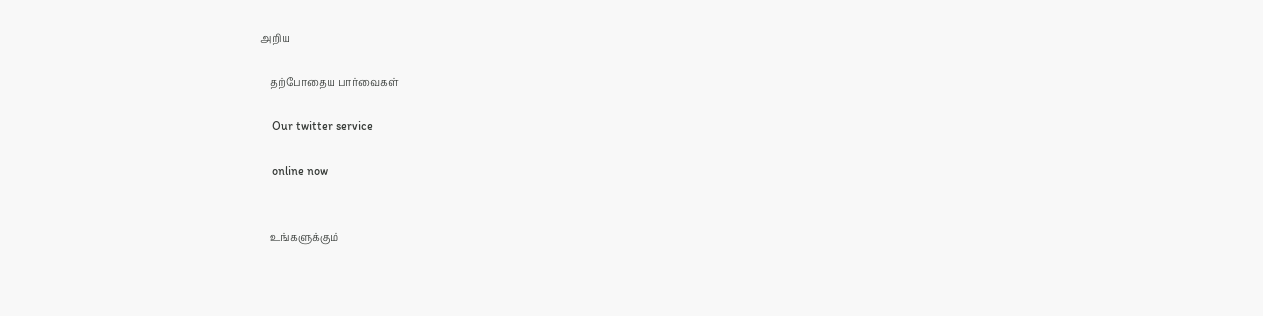அறிய

    தற்போதைய பார்வைகள்

    Our twitter service

    online now


    உங்களுக்கும்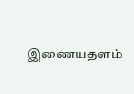இணையதளம்